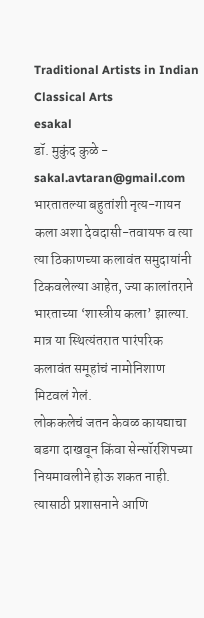Traditional Artists in Indian Classical Arts
esakal
डॉ. मुकुंद कुळे - sakal.avtaran@gmail.com
भारतातल्या बहुतांशी नृत्य-गायन कला अशा देवदासी-तवायफ व त्या त्या ठिकाणच्या कलावंत समुदायांनी टिकवलेल्या आहेत, ज्या कालांतराने भारताच्या ‘शास्त्रीय कला’ झाल्या. मात्र या स्थित्यंतरात पारंपरिक कलावंत समूहांचं नामोनिशाण मिटवलं गेलं.
लोककलेचं जतन केवळ कायद्याचा बडगा दाखवून किंवा सेन्सॉरशिपच्या नियमावलीने होऊ शकत नाही. त्यासाठी प्रशासनाने आणि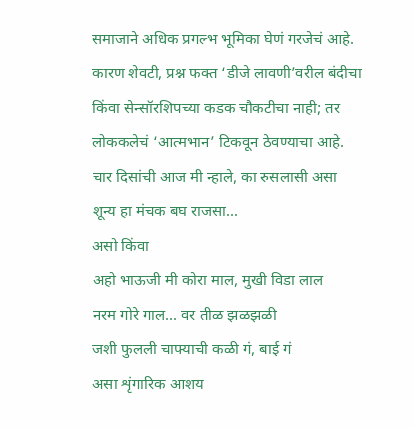समाजाने अधिक प्रगल्भ भूमिका घेणं गरजेचं आहे. कारण शेवटी, प्रश्न फक्त ‘डीजे लावणी’वरील बंदीचा किंवा सेन्सॉरशिपच्या कडक चौकटीचा नाही; तर लोककलेचं ‘आत्मभान’ टिकवून ठेवण्याचा आहे.
चार दिसांची आज मी न्हाले, का रुसलासी असा
शून्य हा मंचक बघ राजसा...
असो किंवा
अहो भाऊजी मी कोरा माल, मुखी विडा लाल
नरम गोरे गाल... वर तीळ झळझळी
जशी फुलली चाफ्याची कळी गं, बाई गं
असा शृंगारिक आशय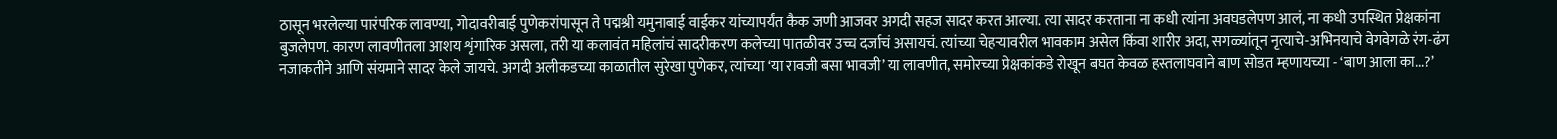ठासून भरलेल्या पारंपरिक लावण्या, गोदावरीबाई पुणेकरांपासून ते पद्मश्री यमुनाबाई वाईकर यांच्यापर्यंत कैक जणी आजवर अगदी सहज सादर करत आल्या. त्या सादर करताना ना कधी त्यांना अवघडलेपण आलं, ना कधी उपस्थित प्रेक्षकांना बुजलेपण. कारण लावणीतला आशय शृंगारिक असला, तरी या कलावंत महिलांचं सादरीकरण कलेच्या पातळीवर उच्च दर्जाचं असायचं. त्यांच्या चेहऱ्यावरील भावकाम असेल किंवा शारीर अदा, सगळ्यांतून नृत्याचे-अभिनयाचे वेगवेगळे रंग-ढंग नजाकतीने आणि संयमाने सादर केले जायचे. अगदी अलीकडच्या काळातील सुरेखा पुणेकर, त्यांच्या ‘या रावजी बसा भावजी’ या लावणीत, समोरच्या प्रेक्षकांकडे रोखून बघत केवळ हस्तलाघवाने बाण सोडत म्हणायच्या - ‘बाण आला का...?’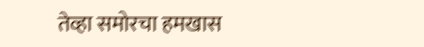तेव्हा समोरचा हमखास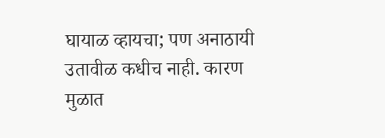घायाळ व्हायचा; पण अनाठायी उतावीळ कधीच नाही. कारण मुळात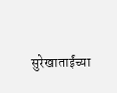सुरेखाताईंच्या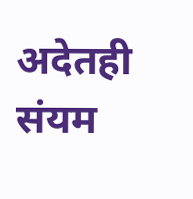अदेतही संयम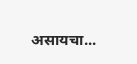असायचा...